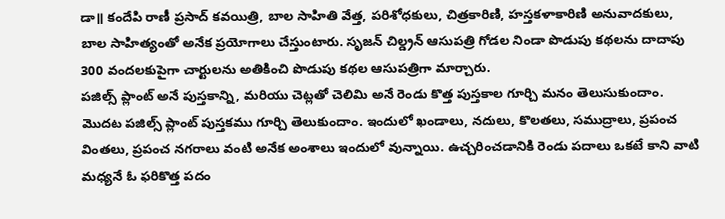డా॥ కందేపి రాణీ ప్రసాద్ కవయిత్రి, బాల సాహితి వేత్త, పరిశోధకులు, చిత్రకారిణి, హస్తకళాకారిణి అనువాదకులు, బాల సాహిత్యంతో అనేక ప్రయోగాలు చేస్తుంటారు. సృజన్ చిల్డ్రన్ ఆసుపత్రి గోడల నిండా పొడుపు కథలను దాదాపు 300 వందలకుపైగా చార్టులను అతికించి పొడుపు కథల ఆసుపత్రిగా మార్చారు.
పజిల్స్ ప్లాంట్ అనే పుస్తకాన్ని, మరియు చెట్లతో చెలిమి అనే రెండు కొత్త పుస్తకాల గూర్చి మనం తెలుసుకుందాం.
మొదట పజిల్స్ ప్లాంట్ పుస్తకము గూర్చి తెలుకుందాం. ఇందులో ఖండాలు, నదులు, కొలతలు, సముద్రాలు, ప్రపంచ వింతలు, ప్రపంచ నగరాలు వంటి అనేక అంశాలు ఇందులో వున్నాయి. ఉచ్చరించడానికి రెండు పదాలు ఒకటే కాని వాటి మధ్యనే ఓ ఫరికొత్త పదం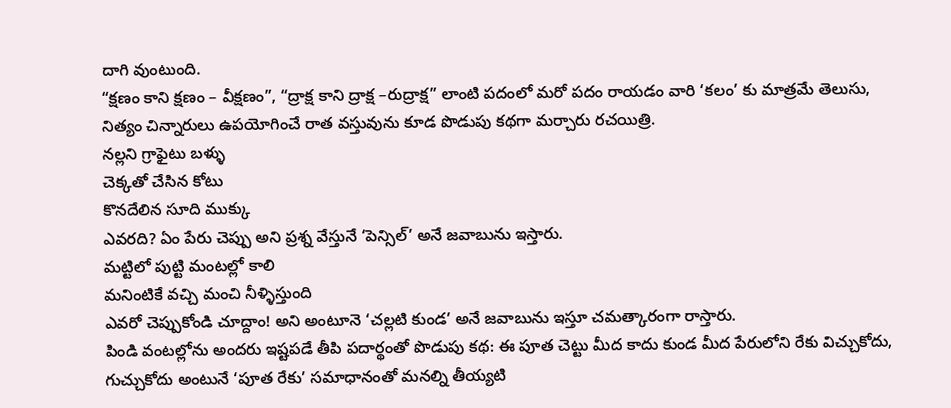దాగి వుంటుంది.
“క్షణం కాని క్షణం – వీక్షణం”, “ద్రాక్ష కాని ద్రాక్ష –రుద్రాక్ష” లాంటి పదంలో మరో పదం రాయడం వారి ‘కలం’ కు మాత్రమే తెలుసు, నిత్యం చిన్నారులు ఉపయోగించే రాత వస్తువును కూడ పొడుపు కథగా మర్చారు రచయిత్రి.
నల్లని గ్రాఫైటు బళ్ళు
చెక్కతో చేసిన కోటు
కొనదేలిన సూది ముక్కు
ఎవరది? ఏం పేరు చెప్పు అని ప్రశ్న వేస్తునే ‘పెన్సిల్’ అనే జవాబును ఇస్తారు.
మట్టిలో పుట్టి మంటల్లో కాలి
మనింటికే వచ్చి మంచి నీళ్ళిస్తుంది
ఎవరో చెప్పుకోండి చూద్దాం! అని అంటూనె ‘చల్లటి కుండ’ అనే జవాబును ఇస్తూ చమత్కారంగా రాస్తారు.
పిండి వంటల్లోను అందరు ఇష్టపడే తీపి పదార్థంతో పొడుపు కథ: ఈ పూత చెట్టు మీద కాదు కుండ మీద పేరులోని రేకు విచ్చుకోదు, గుచ్చుకోదు అంటునే ‘పూత రేకు’ సమాధానంతో మనల్ని తీయ్యటి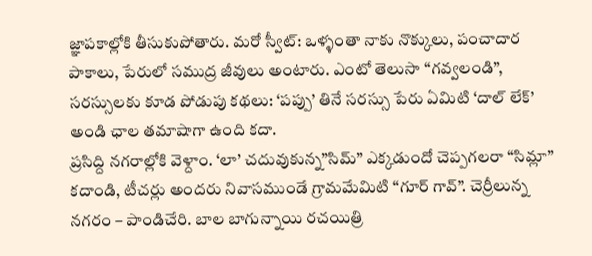జ్ఞాపకాల్లోకి తీసుకుపోతారు. మరో స్వీట్: ఒళ్ళంతా నాకు నొక్కులు, పంచాదార పాకాలు, పేరులో సముద్ర జీవులు అంటారు. ఎంటో తెలుసా “గవ్వలండి”, సరస్సులకు కూడ పోడుపు కథలు: ‘పప్పు’ తినే సరస్సు పేరు ఏమిటి ‘దాల్ లేక్’ అండి ఛాల తమాషాగా ఉంది కదా.
ప్రసిద్ది నగరాల్లోకి వెళ్దాం. ‘లా’ చదువుకున్న”సిమ్” ఎక్కడుందో చెప్పగలరా “సిమ్లా” కదాండి, టీచర్లు అందరు నివాసముండే గ్రామమేమిటి “గూర్ గావ్”. చెర్రీలున్న నగరం – పాండిచేరి. బాల బాగున్నాయి రచయిత్రి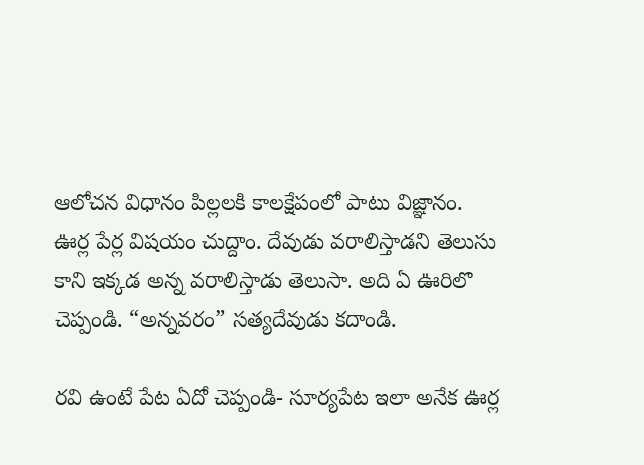ఆలోచన విధానం పిల్లలకి కాలక్షేపంలో పాటు విజ్ఞానం.
ఊర్ల పేర్ల విషయం చుద్దాం. దేవుడు వరాలిస్తాడని తెలుసు కాని ఇక్కడ అన్న వరాలిస్తాడు తెలుసా. అది ఏ ఊరిలొ చెప్పండి. “అన్నవరం” సత్యదేవుడు కదాండి.

రవి ఉంటే పేట ఏదో చెప్పండి- సూర్యపేట ఇలా అనేక ఊర్ల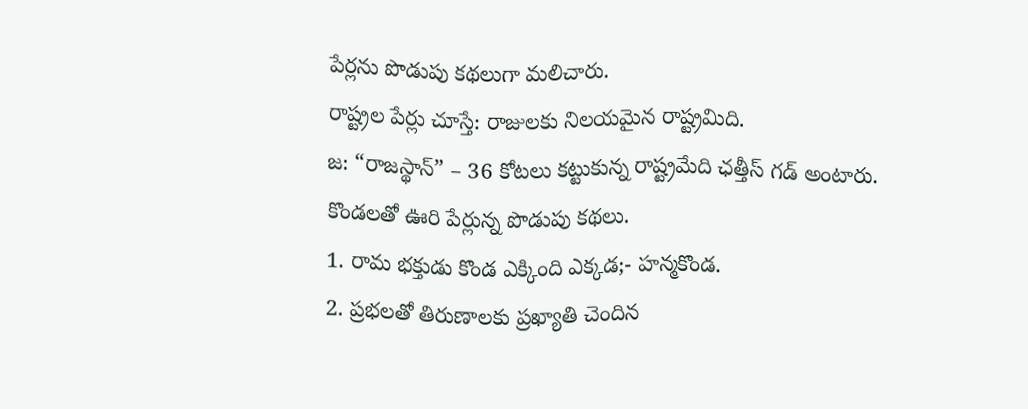పేర్లను పొడుపు కథలుగా మలిచారు.
రాష్ట్రల పేర్లు చూస్తే: రాజులకు నిలయమైన రాష్ట్రమిది.
జ: “రాజస్థాన్” – 36 కోటలు కట్టుకున్న రాష్ట్రమేది ఛత్తీస్ గడ్ అంటారు.
కొండలతో ఊరి పేర్లున్న పొడుపు కథలు.
1. రామ భక్తుడు కొండ ఎక్కింది ఎక్కడ;- హన్మకొండ.
2. ప్రభలతో తిరుణాలకు ప్రఖ్యాతి చెందిన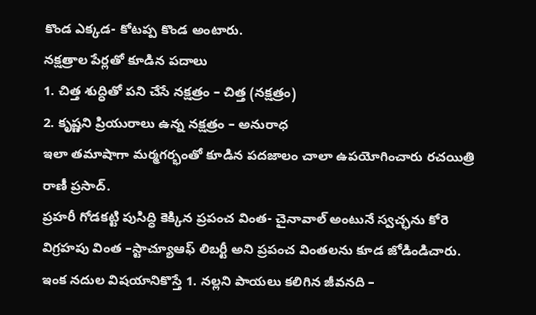కొండ ఎక్కడ- కోటప్ప కొండ అంటారు.
నక్షత్రాల పేర్లతో కూడిన పదాలు
1. చిత్త శుద్ధితో పని చేసే నక్షత్రం – చిత్త (నక్షత్రం)
2. కృష్ణని ప్రియురాలు ఉన్న నక్షత్రం – అనురాధ
ఇలా తమాషాగా మర్మగర్భంతో కూడిన పదజాలం చాలా ఉపయోగించారు రచయిత్రి రాణీ ప్రసాద్.
ప్రహరీ గోడకట్టి పుసిద్ధి కెక్కిన ప్రపంచ వింత- చైనావాల్ అంటునే స్వచ్ఛను కోరె విగ్రహపు వింత –స్టాచ్యూఆఫ్ లిబర్టీ అని ప్రపంచ వింతలను కూడ జోడిండిచారు. ఇంక నదుల విషయానికొస్తే 1. నల్లని పాయలు కలిగిన జీవనది –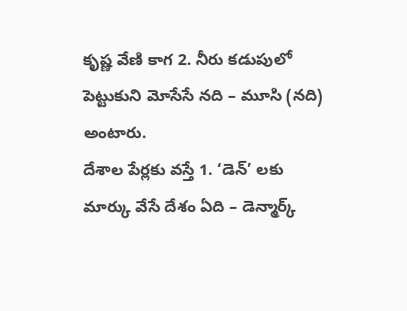కృష్ణ వేణి కాగ 2. నీరు కడుపులో పెట్టుకుని మోసేసే నది – మూసి (నది) అంటారు.
దేశాల పేర్లకు వస్తే 1. ‘డెన్’ లకు మార్కు వేసే దేశం ఏది – డెన్మార్క్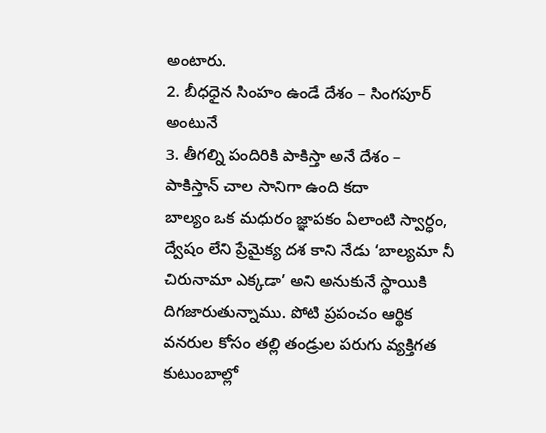అంటారు.
2. బీధధైన సింహం ఉండే దేశం – సింగపూర్ అంటునే
3. తీగల్ని పందిరికి పాకిస్తా అనే దేశం – పాకిస్తాన్ చాల సానిగా ఉంది కదా
బాల్యం ఒక మధురం జ్ఞాపకం ఏలాంటి స్వార్ధం, ద్వేషం లేని ప్రేమైక్య దశ కాని నేడు ‘బాల్యమా నీ చిరునామా ఎక్కడా’ అని అనుకునే స్థాయికి దిగజారుతున్నాము. పోటి ప్రపంచం ఆర్థిక వనరుల కోసం తల్లి తండ్రుల పరుగు వ్యక్తిగత కుటుంబాల్లో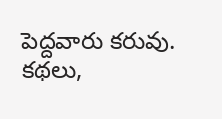పెద్దవారు కరువు. కథలు,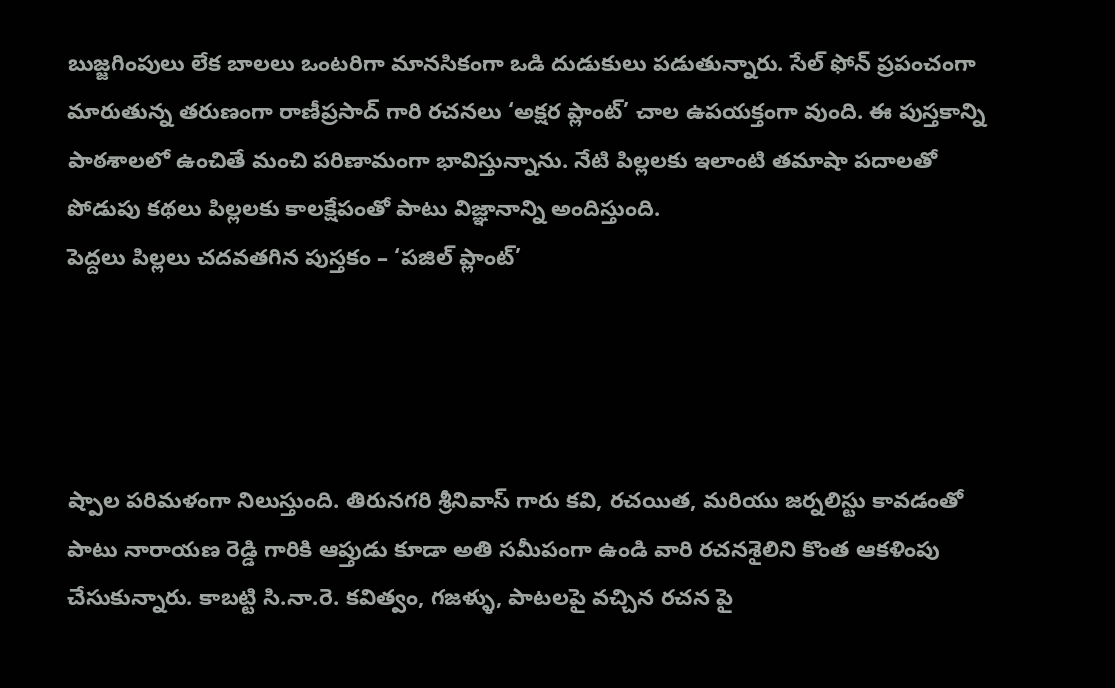బుజ్జగింపులు లేక బాలలు ఒంటరిగా మానసికంగా ఒడి దుడుకులు పడుతున్నారు. సేల్ ఫోన్ ప్రపంచంగా మారుతున్న తరుణంగా రాణీప్రసాద్ గారి రచనలు ‘అక్షర ప్లాంట్’ చాల ఉపయక్తంగా వుంది. ఈ పుస్తకాన్ని పాఠశాలలో ఉంచితే మంచి పరిణామంగా భావిస్తున్నాను. నేటి పిల్లలకు ఇలాంటి తమాషా పదాలతో పోడుపు కథలు పిల్లలకు కాలక్షేపంతో పాటు విజ్ఞానాన్ని అందిస్తుంది.
పెద్దలు పిల్లలు చదవతగిన పుస్తకం – ‘పజిల్ ప్లాంట్’




ష్పాల పరిమళంగా నిలుస్తుంది. తిరునగరి శ్రీనివాస్ గారు కవి, రచయిత, మరియు జర్నలిస్టు కావడంతో పాటు నారాయణ రెడ్డి గారికి ఆప్తుడు కూడా అతి సమీపంగా ఉండి వారి రచనశైలిని కొంత ఆకళింపు చేసుకున్నారు. కాబట్టి సి.నా.రె. కవిత్వం, గజళ్ళు, పాటలపై వచ్చిన రచన పై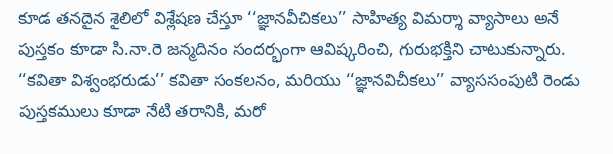కూడ తనదైన శైలిలో విశ్లేషణ చేస్తూ ‘‘జ్ఞానవీచికలు’’ సాహిత్య విమర్శా వ్యాసాలు అనే పుస్తకం కూడా సి.నా.రె జన్మదినం సందర్భంగా ఆవిష్కరించి, గురుభక్తిని చాటుకున్నారు. ‘‘కవితా విశ్వంభరుడు’’ కవితా సంకలనం, మరియు ‘‘జ్ఞానవిచీకలు’’ వ్యాససంపుటి రెండు పుస్తకములు కూడా నేటి తరానికి, మరో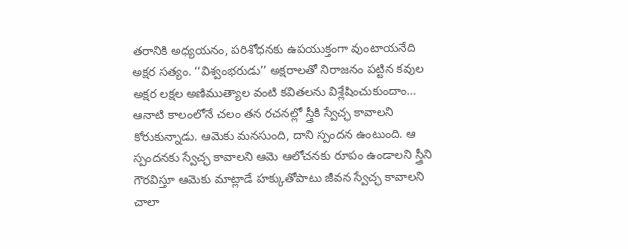తరానికి అధ్యయనం, పరిశోధనకు ఉపయుక్తంగా వుంటాయనేది అక్షర సత్యం. ‘‘విశ్వంభరుడు’’ అక్షరాలతో నిరాజనం పట్టిన కవుల అక్షర లక్షల అణిముత్యాల వంటి కవితలను విశ్లేషించుకుందాం…
ఆనాటి కాలంలోనే చలం తన రచనల్లో స్త్రీకి స్వేచ్ఛ కావాలని కోరుకున్నాడు. ఆమెకు మనసుంది, దాని స్పందన ఉంటుంది. ఆ స్పందనకు స్వేచ్ఛ కావాలని ఆమె ఆలోచనకు రూపం ఉండాలని స్త్రీని గౌరవిస్తూ ఆమెకు మాట్లాడే హక్కుతోపాటు జీవన స్వేచ్ఛ కావాలని చాలా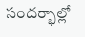సందర్భాల్లో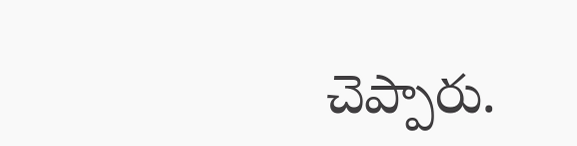చెప్పారు.